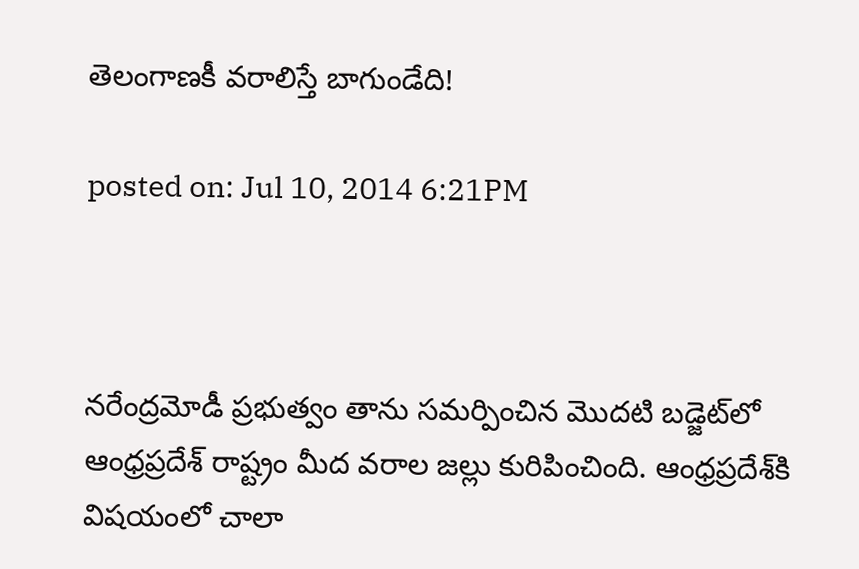తెలంగాణకీ వరాలిస్తే బాగుండేది!

posted on: Jul 10, 2014 6:21PM



నరేంద్రమోడీ ప్రభుత్వం తాను సమర్పించిన మొదటి బడ్జెట్‌లో ఆంధ్రప్రదేశ్ రాష్ట్రం మీద వరాల జల్లు కురిపించింది. ఆంధ్రప్రదేశ్‌కి విషయంలో చాలా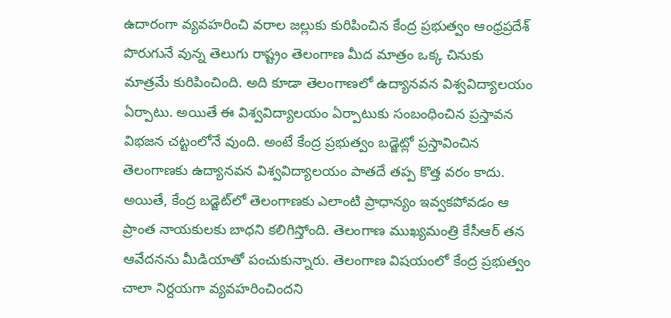ఉదారంగా వ్యవహరించి వరాల జల్లుకు కురిపించిన కేంద్ర ప్రభుత్వం ఆంధ్రప్రదేశ్ పొరుగునే వున్న తెలుగు రాష్ట్రం తెలంగాణ మీద మాత్రం ఒక్క చినుకు మాత్రమే కురిపించింది. అది కూడా తెలంగాణలో ఉద్యానవన విశ్వవిద్యాలయం ఏర్పాటు. అయితే ఈ విశ్వవిద్యాలయం ఏర్పాటుకు సంబంధించిన ప్రస్తావన విభజన చట్టంలోనే వుంది. అంటే కేంద్ర ప్రభుత్వం బడ్జెట్లో ప్రస్తావించిన తెలంగాణకు ఉద్యానవన విశ్వవిద్యాలయం పాతదే తప్ప కొత్త వరం కాదు. అయితే, కేంద్ర బడ్జెట్‌లో తెలంగాణకు ఎలాంటి ప్రాధాన్యం ఇవ్వకపోవడం ఆ ప్రాంత నాయకులకు బాధని కలిగిస్తోంది. తెలంగాణ ముఖ్యమంత్రి కేసీఆర్ తన ఆవేదనను మీడియాతో పంచుకున్నారు. తెలంగాణ విషయంలో కేంద్ర ప్రభుత్వం చాలా నిర్దయగా వ్యవహరించిందని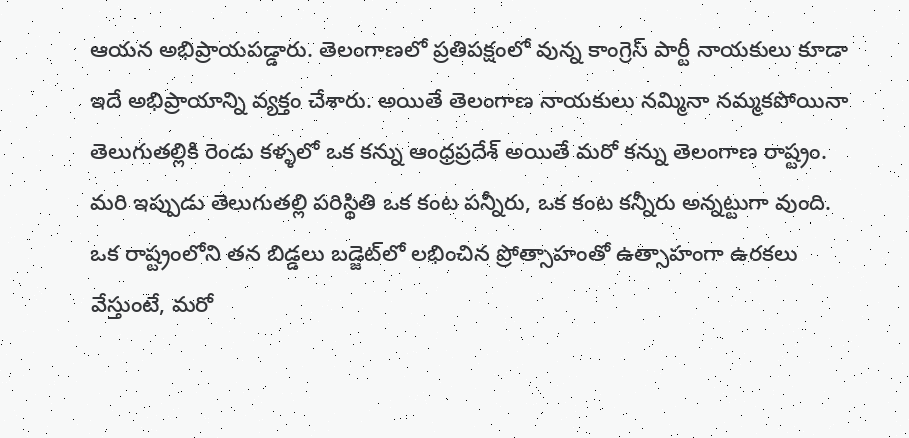ఆయన అభిప్రాయపడ్డారు. తెలంగాణలో ప్రతిపక్షంలో వున్న కాంగ్రెస్ పార్టీ నాయకులు కూడా ఇదే అభిప్రాయాన్ని వ్యక్తం చేశారు. అయితే తెలంగాణ నాయకులు నమ్మినా నమ్మకపోయినా తెలుగుతల్లికి రెండు కళ్ళలో ఒక కన్ను ఆంధ్రప్రదేశ్ అయితే మరో కన్ను తెలంగాణ రాష్ట్రం. మరి ఇప్పుడు తెలుగుతల్లి పరిస్థితి ఒక కంట పన్నీరు, ఒక కంట కన్నీరు అన్నట్టుగా వుంది. ఒక రాష్ట్రంలోని తన బిడ్డలు బడ్జెట్‌లో లభించిన ప్రోత్సాహంతో ఉత్సాహంగా ఉరకలు వేస్తుంటే, మరో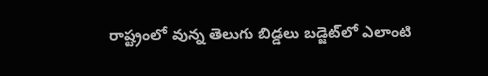రాష్ట్రంలో వున్న తెలుగు బిడ్డలు బడ్జెట్‌లో ఎలాంటి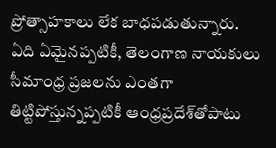ప్రోత్సాహకాలు లేక బాధపడుతున్నారు. ఏది ఏమైనప్పటికీ, తెలంగాణ నాయకులు సీమాంధ్ర ప్రజలను ఎంతగా తిట్టిపోస్తున్నప్పటికీ ఆంధ్రప్రదేశ్‌తోపాటు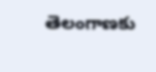తెలంగాణకు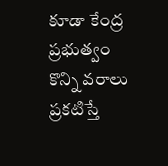కూడా కేంద్ర ప్రభుత్వం కొన్ని వరాలు ప్రకటిస్తే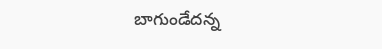బాగుండేదన్న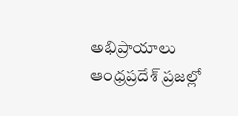అభిప్రాయాలు ఆంధ్రప్రదేశ్‌ ప్రజల్లో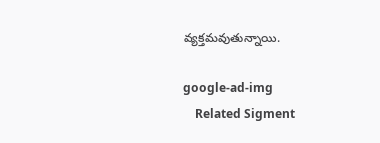వ్యక్తమవుతున్నాయి.

google-ad-img
    Related Sigment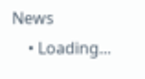News
    • Loading...